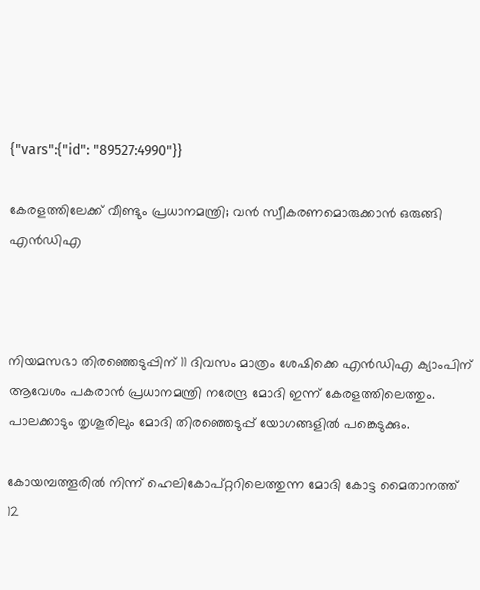{"vars":{"id": "89527:4990"}}

കേരളത്തിലേക്ക് വീണ്ടും പ്രധാനമന്ത്രി; വൻ സ്വീകരണമൊരുക്കാൻ ഒരുങ്ങി എൻഡിഎ



നിയമസഭാ തിരഞ്ഞെടുപ്പിന് 11 ദിവസം മാത്രം ശേഷിക്കെ എന്‍ഡിഎ ക്യാംപിന് ആവേശം പകരാന്‍ പ്രധാനമന്ത്രി നരേന്ദ്ര മോദി ഇന്ന് കേരളത്തിലെത്തും. പാലക്കാടും തൃശൂരിലും മോദി തിരഞ്ഞെടുപ്പ് യോഗങ്ങളില്‍ പങ്കെടുക്കും.

കോയമ്പത്തൂരില്‍ നിന്ന് ഹെലികോപ്റ്ററിലെത്തുന്ന മോദി കോട്ട മൈതാനത്ത് 12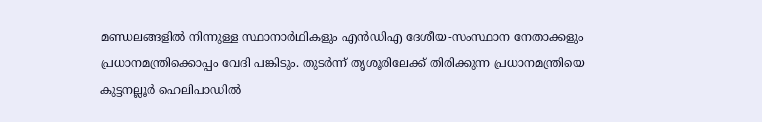മണ്ഡലങ്ങളില്‍ നിന്നുള്ള സ്ഥാനാര്‍ഥികളും എന്‍ഡിഎ ദേശീയ-സംസ്ഥാന നേതാക്കളും പ്രധാനമന്ത്രിക്കൊപ്പം വേദി പങ്കിടും. തുടര്‍ന്ന് തൃശൂരിലേക്ക് തിരിക്കുന്ന പ്രധാനമന്ത്രിയെ കുട്ടനല്ലൂര്‍ ഹെലിപാഡില്‍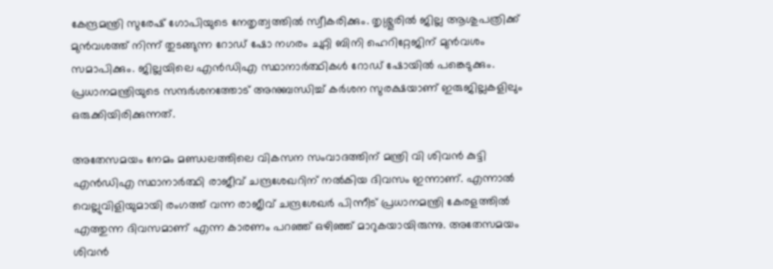കേന്ദ്രമന്ത്രി സുരേഷ് ഗോപിയുടെ നേതൃത്വത്തില്‍ സ്വീകരിക്കും. തൃശ്ശൂരില്‍ ജില്ല ആശുപത്രിക്ക് മുന്‍വശത്ത് നിന്ന് തുടങ്ങുന്ന റോഡ് ഷോ നഗരം ചുറ്റി ബിനി ഹെറിറ്റേജിന് മുന്‍വശം സമാപിക്കും. ജില്ലയിലെ എന്‍ഡിഎ സ്ഥാനാര്‍ത്ഥികള്‍ റോഡ് ഷോയില്‍ പങ്കെടുക്കും. പ്രധാനമന്ത്രിയുടെ സന്ദര്‍ശനത്തോട് അനുബന്ധിച്ച് കര്‍ശന സുരക്ഷയാണ് ഇരുജില്ലകളിലും ഒരുക്കിയിരിക്കുന്നത്.

അതേസമയം നേമം മണ്ഡലത്തിലെ വികസന സംവാദത്തിന് മന്ത്രി വി ശിവന്‍ കുട്ടി എന്‍ഡിഎ സ്ഥാനാര്‍ത്ഥി രാജീവ് ചന്ദ്രശേഖറിന് നല്‍കിയ ദിവസം ഇന്നാണ്. എന്നാല്‍ വെല്ലുവിളിയുമായി രംഗത്ത് വന്ന രാജീവ് ചന്ദ്രശേഖര്‍ പിന്നീട് പ്രധാനമന്ത്രി കേരളത്തില്‍ എത്തുന്ന ദിവസമാണ് എന്ന കാരണം പറഞ്ഞ് ഒഴിഞ്ഞ് മാറുകയായിരുന്നു. അതേസമയം ശിവന്‍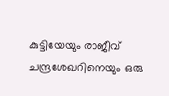കുട്ടിയേയും രാജീവ് ചന്ദ്രശേഖറിനെയും ഒരു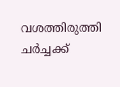വശത്തിരുത്തി ചര്‍ച്ചക്ക്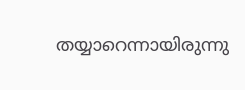തയ്യാറെന്നായിരുന്നു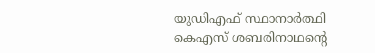യുഡിഎഫ് സ്ഥാനാര്‍ത്ഥി കെഎസ് ശബരിനാഥന്റെ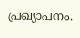പ്രഖ്യാപനം.